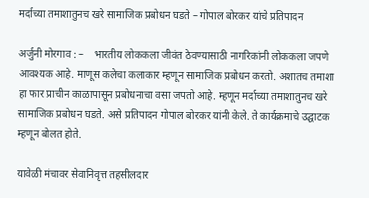मर्दाच्या तमाशातुनच खरे सामाजिक प्रबोधन घडते – गोपाल बोरकर यांचे प्रतिपादन

अर्जुनी मोरगाव : –    भारतीय लोककला जीवंत ठेवण्यासाठी नागरिकांनी लोककला जपणे आवश्यक आहे. माणूस कलेचा कलाकार म्हणून सामाजिक प्रबोधन करतो. अशातच तमाशा हा फार प्राचीन काळापासून प्रबोधनाचा वसा जपतो आहे. म्हणून मर्दाच्या तमाशातुनच खरे सामाजिक प्रबोधन घडते. असे प्रतिपादन गोपाल बोरकर यांनी केले. ते कार्यक्रमाचे उद्घाटक म्हणून बोलत होते.

यावेळी मंचावर सेवानिवृत्त तहसीलदार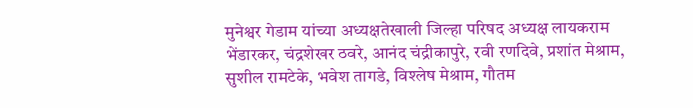मुनेश्वर गेडाम यांच्या अध्यक्षतेखाली जिल्हा परिषद अध्यक्ष लायकराम भेंडारकर, चंद्रशेखर ठवरे, आनंद चंद्रीकापुरे, रवी रणदिवे, प्रशांत मेश्राम, सुशील रामटेके, भवेश तागडे, विश्लेष मेश्राम, गौतम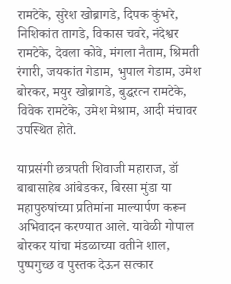रामटेके, सुरेश खोब्रागडे, दिपक कुंभरे, निशिकांत तागडे, विकास चवरे, नंदेश्वर रामटेके, देवला कोवे, मंगला नैताम, श्रिमती रंगारी, जयकांत गेडाम, भुपाल गेडाम, उमेश बोरकर, मयुर खोब्रागडे, बुद्धरत्न रामटेके, विवेक रामटेके, उमेश मेश्राम, आदी मंचावर उपस्थित होते.

याप्रसंगी छत्रपती शिवाजी महाराज, डॉ बाबासाहेब आंबेडकर, बिरसा मुंडा या महापुरुषांच्या प्रतिमांना माल्यार्पण करून अभिवादन करण्यात आले. यावेळी गोपाल बोरकर यांचा मंडळाच्या वतीने शाल, पुष्पगुच्छ व पुस्तक देऊन सत्कार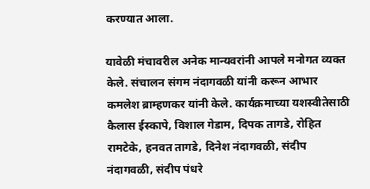करण्यात आला.

यावेळी मंचावरील अनेक मान्यवरांनी आपले मनोगत व्यक्त केले. संचालन संगम नंदागवळी यांनी करून आभार कमलेश ब्राम्हणकर यांनी केले. कार्यक्रमाच्या यशस्वीतेसाठी कैलास ईस्कापे, विशाल गेडाम, दिपक तागडे, रोहित रामटेके, हनवत तागडे, दिनेश नंदागवळी, संदीप नंदागवळी, संदीप पंधरे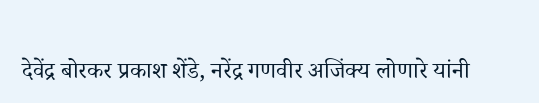देवेंद्र बोरकर प्रकाश शेंडे, नरेंद्र गणवीर अजिंक्य लोणारे यांनी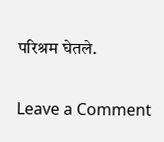परिश्रम घेतले.

Leave a Comment